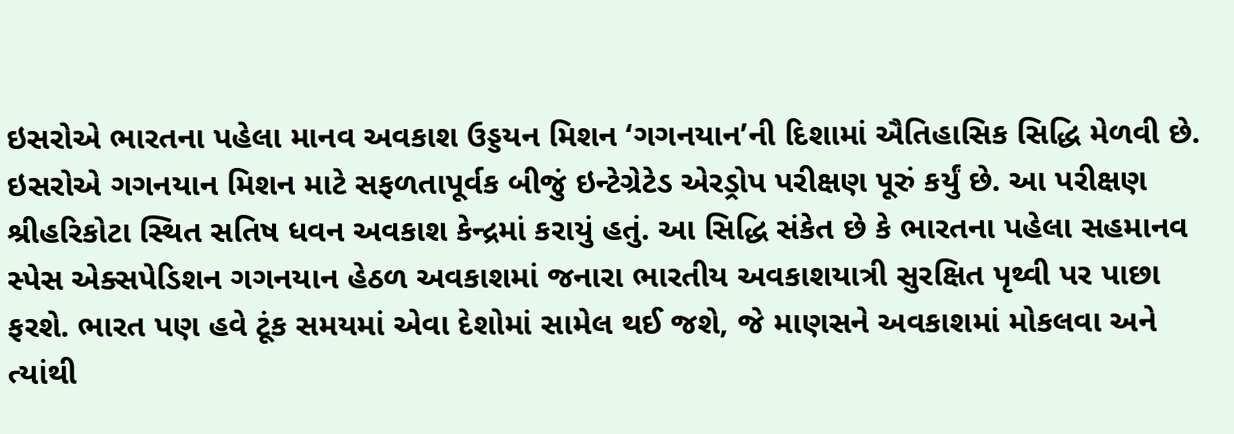ઇસરોએ ભારતના પહેલા માનવ અવકાશ ઉડ્ડયન મિશન ‘ગગનયાન’ની દિશામાં ઐતિહાસિક સિદ્ધિ મેળવી છે. ઇસરોએ ગગનયાન મિશન માટે સફળતાપૂર્વક બીજું ઇન્ટેગ્રેટેડ એરડ્રોપ પરીક્ષણ પૂરું કર્યું છે. આ પરીક્ષણ શ્રીહરિકોટા સ્થિત સતિષ ધવન અવકાશ કેન્દ્રમાં કરાયું હતું. આ સિદ્ધિ સંકેત છે કે ભારતના પહેલા સહમાનવ સ્પેસ એક્સપેડિશન ગગનયાન હેઠળ અવકાશમાં જનારા ભારતીય અવકાશયાત્રી સુરક્ષિત પૃથ્વી પર પાછા ફરશે. ભારત પણ હવે ટૂંક સમયમાં એવા દેશોમાં સામેલ થઈ જશે, જે માણસને અવકાશમાં મોકલવા અને ત્યાંથી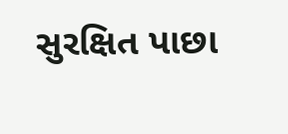સુરક્ષિત પાછા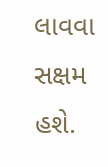લાવવા સક્ષમ હશે.